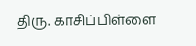திரு. காசிப்பிள்ளை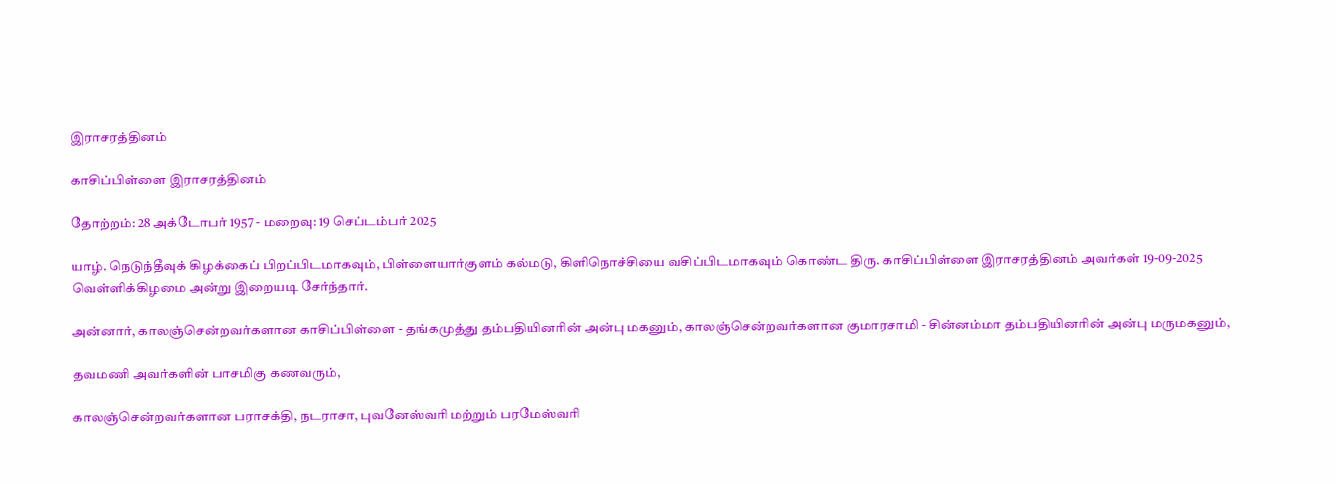இராசரத்தினம்

காசிப்பிள்ளை இராசரத்தினம்

தோற்றம்: 28 அக்டோபர் 1957 - மறைவு: 19 செப்டம்பர் 2025

யாழ். நெடுந்தீவுக் கிழக்கைப் பிறப்பிடமாகவும், பிள்ளையார்குளம் கல்மடு, கிளிநொச்சியை வசிப்பிடமாகவும் கொண்ட திரு. காசிப்பிள்ளை இராசரத்தினம் அவர்கள் 19-09-2025 வெள்ளிக்கிழமை அன்று இறையடி சேர்ந்தார்.

அன்னார், காலஞ்சென்றவர்களான காசிப்பிள்ளை - தங்கமுத்து தம்பதியினரின் அன்பு மகனும், காலஞ்சென்றவர்களான குமாரசாமி - சின்னம்மா தம்பதியினரின் அன்பு மருமகனும்,

தவமணி அவர்களின் பாசமிகு கணவரும்,

காலஞ்சென்றவர்களான பராசக்தி, நடராசா, புவனேஸ்வரி மற்றும் பரமேஸ்வரி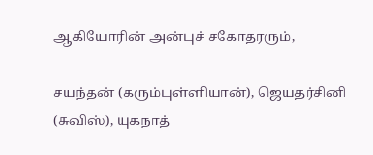ஆகியோரின் அன்புச் சகோதரரும்,

சயந்தன் (கரும்புள்ளியான்), ஜெயதர்சினி (சுவிஸ்), யுகநாத்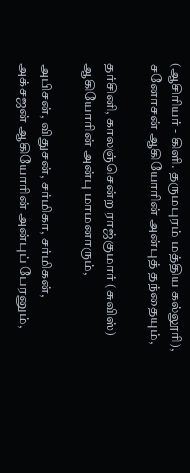(ஆசிரியர் - கிளி. தருமபுரம் மத்திய கல்லூரி), சனோசன் ஆகியோரின் அன்புத் தந்தையும்,

தர்சினி, காலஞ்சென்ற ராஜ்குமார் (சுவிஸ்) ஆகியோரின் அன்பு மாமனாரும்,

அபிசன், விதுசன், சர்மிகா, சர்மிகன், அக்சஜன் ஆகியோரின் அன்புப் பேரனும்,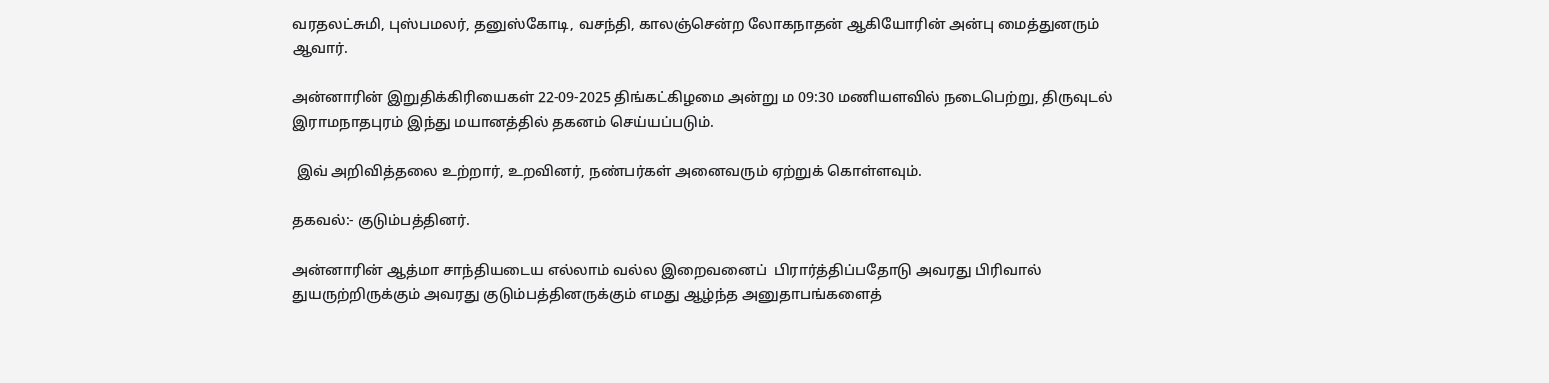வரதலட்சுமி, புஸ்பமலர், தனுஸ்கோடி, வசந்தி, காலஞ்சென்ற லோகநாதன் ஆகியோரின் அன்பு மைத்துனரும் ஆவார்.

அன்னாரின் இறுதிக்கிரியைகள் 22-09-2025 திங்கட்கிழமை அன்று ம 09:30 மணியளவில் நடைபெற்று, திருவுடல் இராமநாதபுரம் இந்து மயானத்தில் தகனம் செய்யப்படும்.

 இவ் அறிவித்தலை உற்றார், உறவினர், நண்பர்கள் அனைவரும் ஏற்றுக் கொள்ளவும்.

தகவல்:- குடும்பத்தினர்.

அன்னாரின் ஆத்மா சாந்தியடைய எல்லாம் வல்ல இறைவனைப்  பிரார்த்திப்பதோடு அவரது பிரிவால் துயருற்றிருக்கும் அவரது குடும்பத்தினருக்கும் எமது ஆழ்ந்த அனுதாபங்களைத்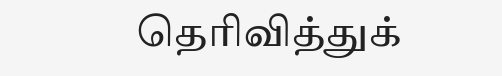தெரிவித்துக்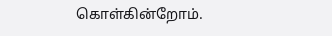கொள்கின்றோம்.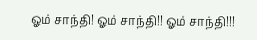ஓம் சாந்தி! ஓம் சாந்தி!! ஓம் சாந்தி!!!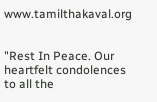www.tamilthakaval.org


"Rest In Peace. Our heartfelt condolences to all the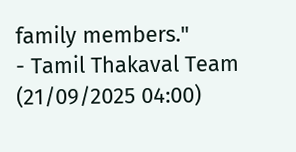family members."
- Tamil Thakaval Team (21/09/2025 04:00)